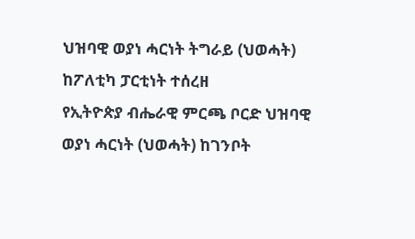ህዝባዊ ወያነ ሓርነት ትግራይ (ህወሓት) ከፖለቲካ ፓርቲነት ተሰረዘ
የኢትዮጵያ ብሔራዊ ምርጫ ቦርድ ህዝባዊ ወያነ ሓርነት (ህወሓት) ከገንቦት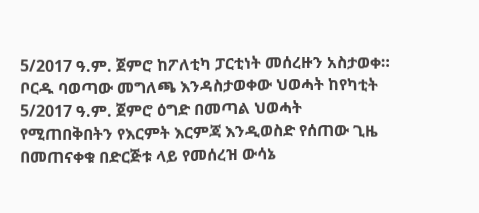5/2017 ዓ.ም. ጀምሮ ከፖለቲካ ፓርቲነት መሰረዙን አስታወቀ። ቦርዱ ባወጣው መግለጫ እንዳስታወቀው ህወሓት ከየካቲት 5/2017 ዓ.ም. ጀምሮ ዕግድ በመጣል ህወሓት የሚጠበቅበትን የእርምት እርምጃ እንዲወስድ የሰጠው ጊዜ በመጠናቀቁ በድርጅቱ ላይ የመሰረዝ ውሳኔ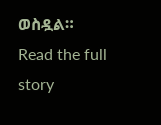ወስዷል።
Read the full story